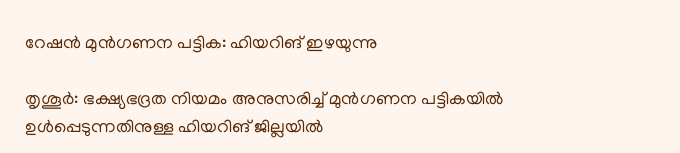റേഷൻ മുൻഗണന പട്ടിക: ഹിയറിങ് ഇഴയുന്നു

തൃശൂർ: ഭക്ഷ്യഭദ്രത നിയമം അനുസരിച്ച് മുൻഗണന പട്ടികയിൽ ഉൾപ്പെടുന്നതിനുള്ള ഹിയറിങ് ജില്ലയിൽ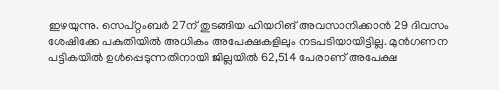ഇഴയുന്നു. സെപ്റ്റംബർ 27ന് തുടങ്ങിയ ഹിയറിങ് അവസാനിക്കാൻ 29 ദിവസം ശേഷിക്കേ പകുതിയിൽ അധികം അപേക്ഷകളിലും നടപടിയായിട്ടില്ല. മുൻഗണന പട്ടികയിൽ ഉൾപ്പെടുന്നതിനായി ജില്ലയിൽ 62,514 പേരാണ് അപേക്ഷ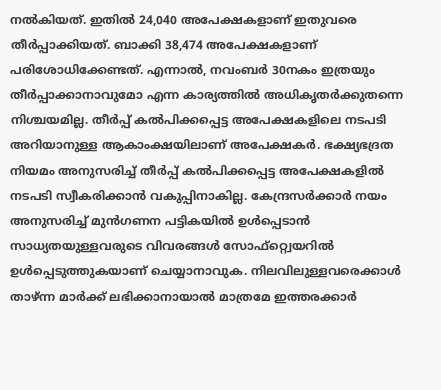നൽകിയത്. ഇതിൽ 24,040 അപേക്ഷകളാണ് ഇതുവരെ തീർപ്പാക്കിയത്. ബാക്കി 38,474 അപേക്ഷകളാണ് പരിശോധിക്കേണ്ടത്. എന്നാൽ, നവംബർ 30നകം ഇത്രയും തീർപ്പാക്കാനാവുമോ എന്ന കാര്യത്തിൽ അധികൃതർക്കുതന്നെ നിശ്ചയമില്ല. തീർപ്പ് കൽപിക്കപ്പെട്ട അപേക്ഷകളിലെ നടപടി അറിയാനുള്ള ആകാംക്ഷയിലാണ് അപേക്ഷകർ. ഭക്ഷ്യഭദ്രത നിയമം അനുസരിച്ച് തീർപ്പ് കൽപിക്കപ്പെട്ട അപേക്ഷകളിൽ നടപടി സ്വീകരിക്കാൻ വകുപ്പിനാകില്ല. കേന്ദ്രസർക്കാർ നയം അനുസരിച്ച് മുൻഗണന പട്ടികയിൽ ഉൾപ്പെടാൻ സാധ്യതയുള്ളവരുടെ വിവരങ്ങൾ സോഫ്റ്റ്വെയറിൽ ഉൾപ്പെടുത്തുകയാണ് ചെയ്യാനാവുക. നിലവിലുള്ളവരെക്കാൾ താഴ്ന്ന മാർക്ക് ലഭിക്കാനായാൽ മാത്രമേ ഇത്തരക്കാർ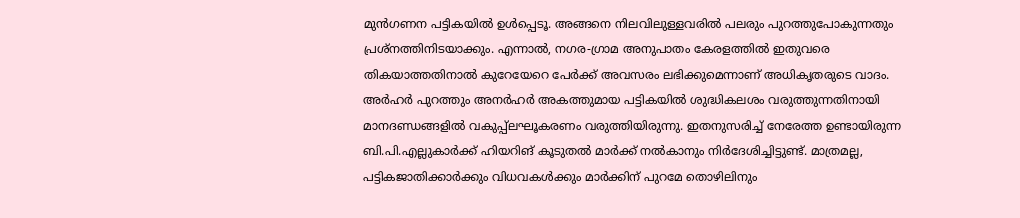മുൻഗണന പട്ടികയിൽ ഉൾപ്പെടൂ. അങ്ങനെ നിലവിലുള്ളവരിൽ പലരും പുറത്തുപോകുന്നതും പ്രശ്നത്തിനിടയാക്കും. എന്നാൽ, നഗര-ഗ്രാമ അനുപാതം കേരളത്തിൽ ഇതുവരെ തികയാത്തതിനാൽ കുറേയേറെ പേർക്ക് അവസരം ലഭിക്കുമെന്നാണ് അധികൃതരുടെ വാദം. അർഹർ പുറത്തും അനർഹർ അകത്തുമായ പട്ടികയിൽ ശുദ്ധികലശം വരുത്തുന്നതിനായി മാനദണ്ഡങ്ങളിൽ വകുപ്പ്ലഘൂകരണം വരുത്തിയിരുന്നു. ഇതനുസരിച്ച് നേരേത്ത ഉണ്ടായിരുന്ന ബി.പി.എല്ലുകാർക്ക് ഹിയറിങ് കൂടുതൽ മാർക്ക് നൽകാനും നിർദേശിച്ചിട്ടുണ്ട്. മാത്രമല്ല, പട്ടികജാതിക്കാർക്കും വിധവകൾക്കും മാർക്കിന് പുറമേ തൊഴിലിനും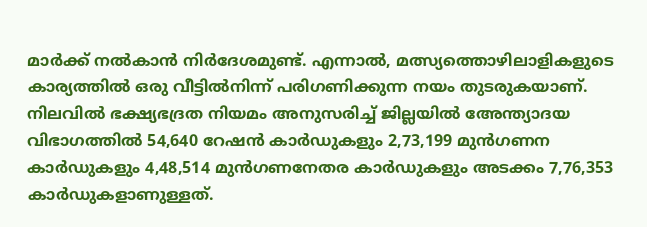മാർക്ക് നൽകാൻ നിർദേശമുണ്ട്. എന്നാൽ, മത്സ്യത്തൊഴിലാളികളുടെ കാര്യത്തിൽ ഒരു വീട്ടിൽനിന്ന് പരിഗണിക്കുന്ന നയം തുടരുകയാണ്. നിലവിൽ ഭക്ഷ്യഭദ്രത നിയമം അനുസരിച്ച് ജില്ലയിൽ അേന്ത്യാദയ വിഭാഗത്തിൽ 54,640 റേഷൻ കാർഡുകളും 2,73,199 മുൻഗണന കാർഡുകളും 4,48,514 മുൻഗണനേതര കാർഡുകളും അടക്കം 7,76,353 കാർഡുകളാണുള്ളത്.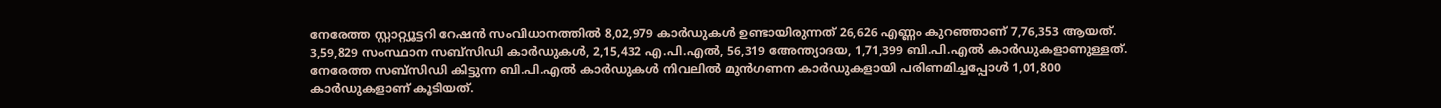നേരേത്ത സ്റ്റാറ്റ്യൂട്ടറി റേഷൻ സംവിധാനത്തിൽ 8,02,979 കാർഡുകൾ ഉണ്ടായിരുന്നത് 26,626 എണ്ണം കുറഞ്ഞാണ് 7,76,353 ആയത്. 3,59,829 സംസ്ഥാന സബ്സിഡി കാർഡുകൾ, 2,15,432 എ.പി.എൽ, 56,319 അേന്ത്യാദയ, 1,71,399 ബി.പി.എൽ കാർഡുകളാണുള്ളത്. നേരേത്ത സബ്സിഡി കിട്ടുന്ന ബി.പി.എൽ കാർഡുകൾ നിവലിൽ മുൻഗണന കാർഡുകളായി പരിണമിച്ചപ്പോൾ 1,01,800 കാർഡുകളാണ് കൂടിയത്.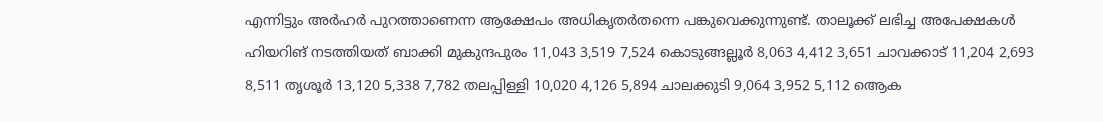എന്നിട്ടും അർഹർ പുറത്താണെന്ന ആക്ഷേപം അധികൃതർതന്നെ പങ്കുവെക്കുന്നുണ്ട്. താലൂക്ക് ലഭിച്ച അപേക്ഷകൾ ഹിയറിങ് നടത്തിയത് ബാക്കി മുകുന്ദപുരം 11,043 3,519 7,524 കൊടുങ്ങല്ലൂർ 8,063 4,412 3,651 ചാവക്കാട് 11,204 2,693 8,511 തൃശൂർ 13,120 5,338 7,782 തലപ്പിള്ളി 10,020 4,126 5,894 ചാലക്കുടി 9,064 3,952 5,112 ആെക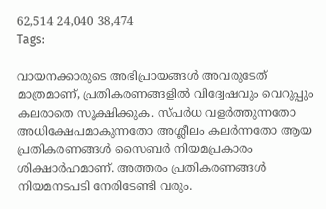62,514 24,040 38,474
Tags:

വായനക്കാരുടെ അഭിപ്രായങ്ങള്‍ അവരുടേത് മാത്രമാണ്, പ്രതികരണങ്ങളിൽ വിദ്വേഷവും വെറുപ്പും കലരാതെ സൂക്ഷിക്കുക. സ്പർധ വളർത്തുന്നതോ അധിക്ഷേപമാകുന്നതോ അശ്ലീലം കലർന്നതോ ആയ പ്രതികരണങ്ങൾ സൈബർ നിയമപ്രകാരം ശിക്ഷാർഹമാണ്. അത്തരം പ്രതികരണങ്ങൾ നിയമനടപടി നേരിടേണ്ടി വരും.